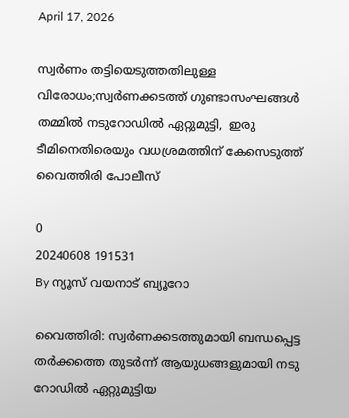April 17, 2026

സ്വർണം തട്ടിയെടുത്തതിലുള്ള വിരോധം;സ്വർണക്കടത്ത് ഗുണ്ടാസംഘങ്ങൾ തമ്മിൽ നടുറോഡിൽ ഏറ്റുമുട്ടി,  ഇരു ടീമിനെതിരെയും വധശ്രമത്തിന് കേസെടുത്ത് വൈത്തിരി പോലീസ്

0
20240608 191531
By ന്യൂസ് വയനാട് ബ്യൂറോ

വൈത്തിരി: സ്വർണക്കടത്തുമായി ബന്ധപ്പെട്ട തർക്കത്തെ തുടർന്ന് ആയുധങ്ങളുമായി നടു റോഡിൽ ഏറ്റുമുട്ടിയ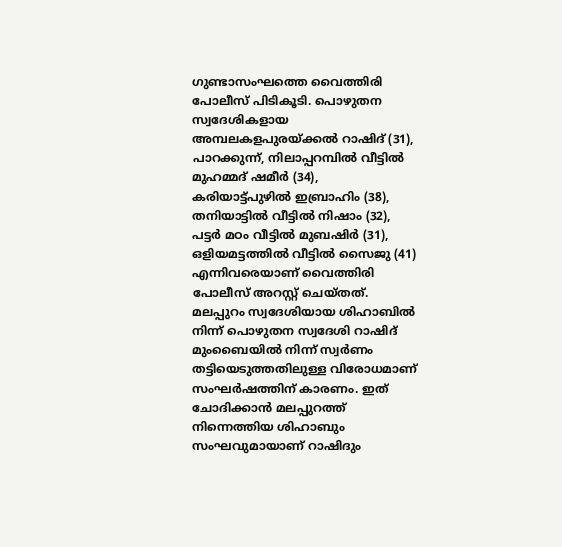ഗുണ്ടാസംഘത്തെ വൈത്തിരി പോലീസ് പിടികൂടി. പൊഴുതന സ്വദേശികളായ അമ്പലകളപുരയ്‌ക്കൽ റാഷിദ്‌ (31), പാറക്കുന്ന്, നിലാപ്പറമ്പിൽ വീട്ടിൽ മുഹമ്മദ്‌ ഷമീർ (34), കരിയാട്ട്പുഴിൽ ഇബ്രാഹിം (38), തനിയാട്ടിൽ വീട്ടിൽ നിഷാം (32), പട്ടർ മഠം വീട്ടിൽ മുബഷിർ (31), ഒളിയമട്ടത്തിൽ വീട്ടിൽ സൈജു (41) എന്നിവരെയാണ് വൈത്തിരി പോലീസ് അറസ്റ്റ് ചെയ്തത്. മലപ്പുറം സ്വദേശിയായ ശിഹാബിൽ നിന്ന് പൊഴുതന സ്വദേശി റാഷിദ് മുംബൈയിൽ നിന്ന് സ്വർണം തട്ടിയെടുത്തതിലുള്ള വിരോധമാണ് സംഘർഷത്തിന് കാരണം. ഇത് ചോദിക്കാൻ മലപ്പുറത്ത് നിന്നെത്തിയ ശിഹാബും സംഘവുമായാണ് റാഷിദും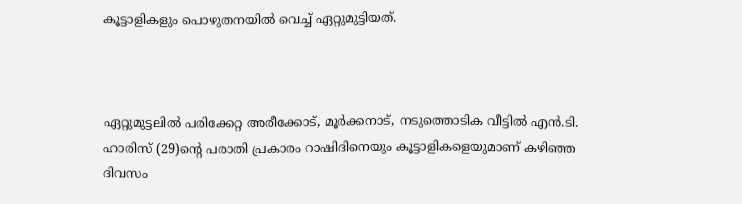കൂട്ടാളികളും പൊഴുതനയിൽ വെച്ച് ഏറ്റുമുട്ടിയത്.



ഏറ്റുമുട്ടലിൽ പരിക്കേറ്റ അരീക്കോട്, മൂർക്കനാട്, നടുത്തൊടിക വീട്ടിൽ എൻ.ടി. ഹാരിസ് (29)ന്റെ പരാതി പ്രകാരം റാഷിദിനെയും കൂട്ടാളികളെയുമാണ് കഴിഞ്ഞ ദിവസം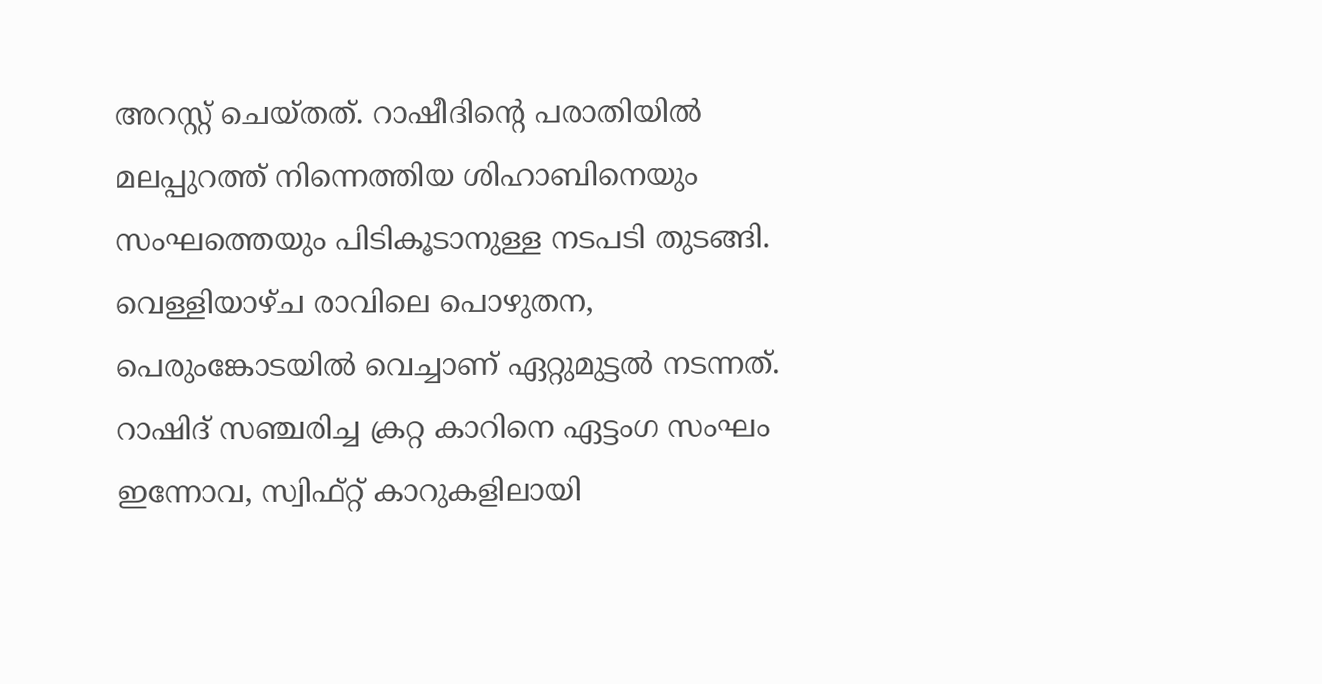അറസ്റ്റ് ചെയ്തത്. റാഷീദിന്റെ പരാതിയിൽ മലപ്പുറത്ത് നിന്നെത്തിയ ശിഹാബിനെയും സംഘത്തെയും പിടികൂടാനുള്ള നടപടി തുടങ്ങി. വെള്ളിയാഴ്ച രാവിലെ പൊഴുതന, പെരുംങ്കോടയിൽ വെച്ചാണ് ഏറ്റുമുട്ടൽ നടന്നത്. റാഷിദ്‌ സഞ്ചരിച്ച ക്രറ്റ കാറിനെ ഏട്ടംഗ സംഘം ഇന്നോവ, സ്വിഫ്റ്റ് കാറുകളിലായി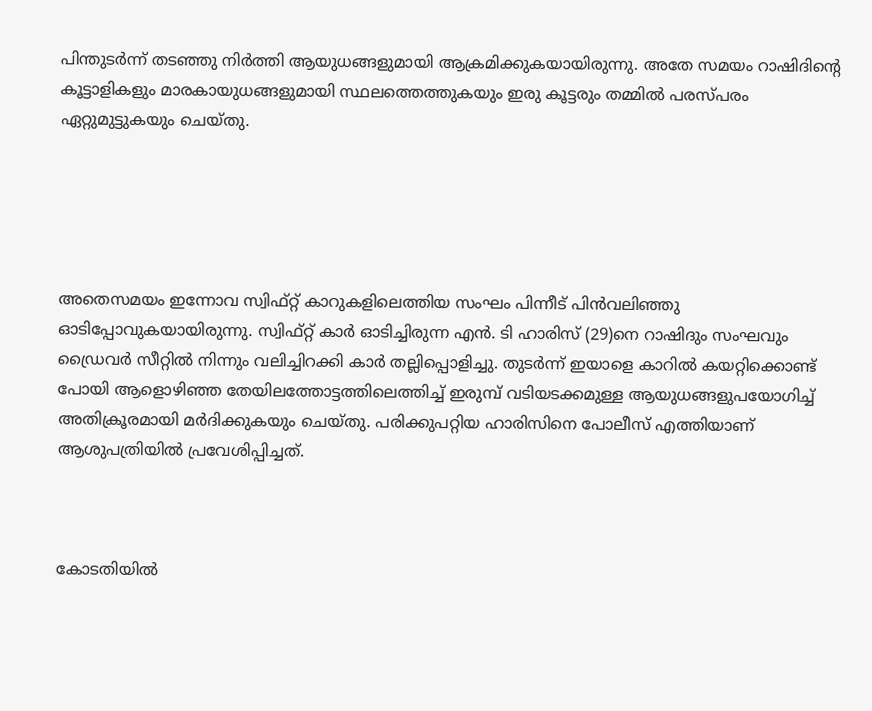പിന്തുടർന്ന് തടഞ്ഞു നിർത്തി ആയുധങ്ങളുമായി ആക്രമിക്കുകയായിരുന്നു. അതേ സമയം റാഷിദിന്റെ കൂട്ടാളികളും മാരകായുധങ്ങളുമായി സ്ഥലത്തെത്തുകയും ഇരു കൂട്ടരും തമ്മിൽ പരസ്പരം ഏറ്റുമുട്ടുകയും ചെയ്തു.





അതെസമയം ഇന്നോവ സ്വിഫ്റ്റ് കാറുകളിലെത്തിയ സംഘം പിന്നീട് പിൻവലിഞ്ഞു ഓടിപ്പോവുകയായിരുന്നു. സ്വിഫ്റ്റ് കാർ ഓടിച്ചിരുന്ന എൻ. ടി ഹാരിസ് (29)നെ റാഷിദും സംഘവും ഡ്രൈവർ സീറ്റിൽ നിന്നും വലിച്ചിറക്കി കാർ തല്ലിപ്പൊളിച്ചു. തുടർന്ന് ഇയാളെ കാറിൽ കയറ്റിക്കൊണ്ട് പോയി ആളൊഴിഞ്ഞ തേയിലത്തോട്ടത്തിലെത്തിച്ച് ഇരുമ്പ് വടിയടക്കമുള്ള ആയുധങ്ങളുപയോഗിച്ച് അതിക്രൂരമായി മർദിക്കുകയും ചെയ്തു. പരിക്കുപറ്റിയ ഹാരിസിനെ പോലീസ് എത്തിയാണ് ആശുപത്രിയിൽ പ്രവേശിപ്പിച്ചത്.



കോടതിയിൽ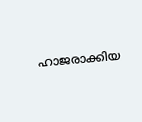ഹാജരാക്കിയ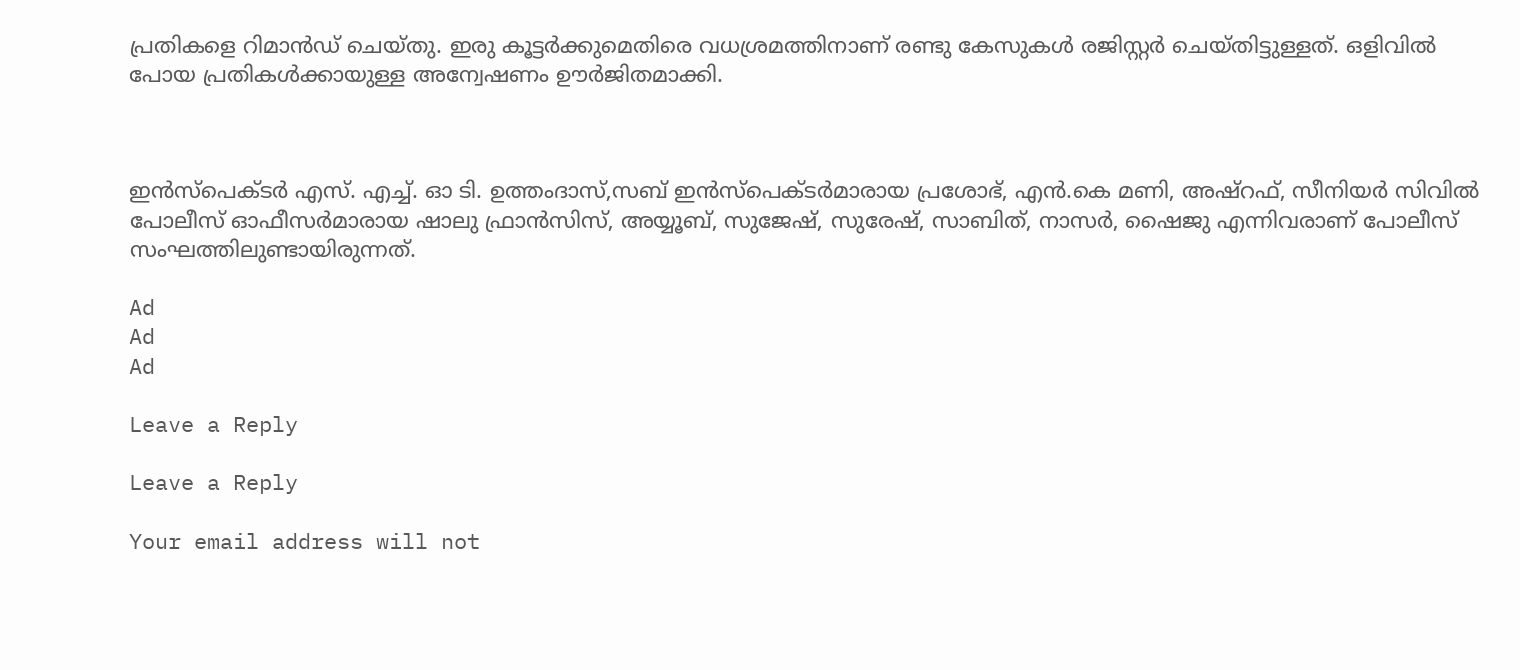പ്രതികളെ റിമാൻഡ് ചെയ്തു. ഇരു കൂട്ടർക്കുമെതിരെ വധശ്രമത്തിനാണ് രണ്ടു കേസുകൾ രജിസ്റ്റർ ചെയ്തിട്ടുള്ളത്. ഒളിവിൽ പോയ പ്രതികൾക്കായുള്ള അന്വേഷണം ഊർജിതമാക്കി.



ഇൻസ്‌പെക്ടർ എസ്. എച്ച്. ഓ ടി. ഉത്തംദാസ്,സബ് ഇൻസ്‌പെക്ടർമാരായ പ്രശോഭ്, എൻ.കെ മണി, അഷ്‌റഫ്‌, സീനിയർ സിവിൽ പോലീസ് ഓഫീസർമാരായ ഷാലു ഫ്രാൻസിസ്, അയ്യൂബ്, സുജേഷ്, സുരേഷ്, സാബിത്, നാസർ, ഷൈജു എന്നിവരാണ് പോലീസ് സംഘത്തിലുണ്ടായിരുന്നത്.

Ad
Ad
Ad

Leave a Reply

Leave a Reply

Your email address will not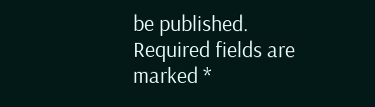be published. Required fields are marked *